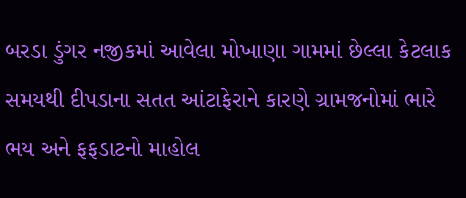બરડા ડુંગર નજીકમાં આવેલા મોખાણા ગામમાં છેલ્લા કેટલાક સમયથી દીપડાના સતત આંટાફેરાને કારણે ગ્રામજનોમાં ભારે ભય અને ફફડાટનો માહોલ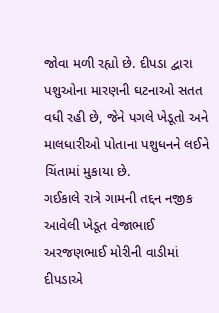જોવા મળી રહ્યો છે. દીપડા દ્વારા પશુઓના મારણની ઘટનાઓ સતત વધી રહી છે, જેને પગલે ખેડૂતો અને માલધારીઓ પોતાના પશુધનને લઈને ચિંતામાં મુકાયા છે.
ગઈકાલે રાત્રે ગામની તદ્દન નજીક આવેલી ખેડૂત વેજાભાઈ અરજણભાઈ મોરીની વાડીમાં દીપડાએ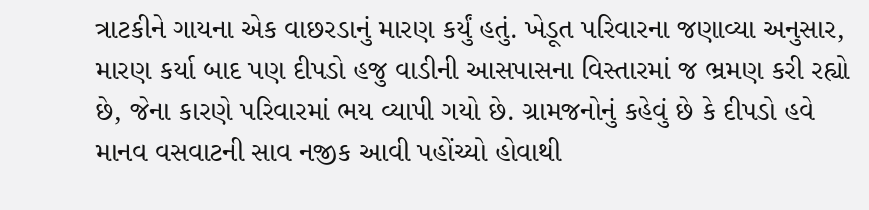ત્રાટકીને ગાયના એક વાછરડાનું મારણ કર્યું હતું. ખેડૂત પરિવારના જણાવ્યા અનુસાર, મારણ કર્યા બાદ પણ દીપડો હજુ વાડીની આસપાસના વિસ્તારમાં જ ભ્રમણ કરી રહ્યો છે, જેના કારણે પરિવારમાં ભય વ્યાપી ગયો છે. ગ્રામજનોનું કહેવું છે કે દીપડો હવે માનવ વસવાટની સાવ નજીક આવી પહોંચ્યો હોવાથી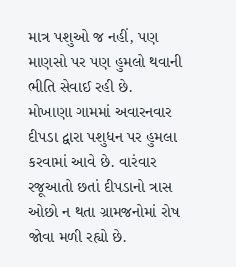માત્ર પશુઓ જ નહીં, પણ માણસો પર પણ હુમલો થવાની ભીતિ સેવાઈ રહી છે.
મોખાણા ગામમાં અવારનવાર દીપડા દ્વારા પશુધન પર હુમલા કરવામાં આવે છે. વારંવાર રજૂઆતો છતાં દીપડાનો ત્રાસ ઓછો ન થતા ગ્રામજનોમાં રોષ જોવા મળી રહ્યો છે.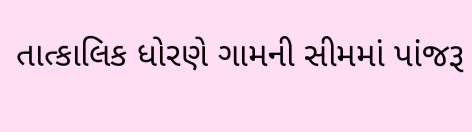તાત્કાલિક ધોરણે ગામની સીમમાં પાંજરૂ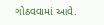ગોઠવવામાં આવે.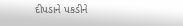દીપડાને પકડીને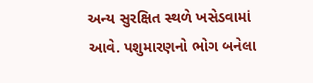અન્ય સુરક્ષિત સ્થળે ખસેડવામાં આવે. પશુમારણનો ભોગ બનેલા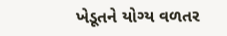ખેડૂતને યોગ્ય વળતર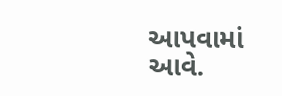આપવામાં આવે.